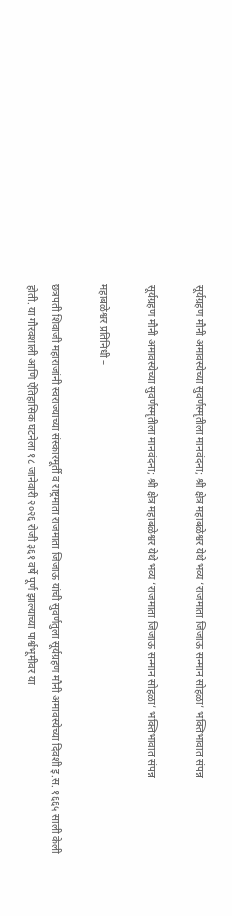सूर्यग्रहण मौनी अमावस्येच्या सुवर्णस्मृतीला मानवंदना; श्री क्षेत्र महाबळेश्वर येथे भव्य ‘राजमाता जिजाऊ सन्मान सोहळा’ भक्तिभावात संपन्न

सूर्यग्रहण मौनी अमावस्येच्या सुवर्णस्मृतीला मानवंदना; श्री क्षेत्र महाबळेश्वर येथे भव्य ‘राजमाता जिजाऊ सन्मान सोहळा’ भक्तिभावात संपन्न

महाबळेश्वर प्रतिनिधी –

छत्रपती शिवाजी महाराजांनी स्वराज्याच्या संस्कारमूर्ती व राष्ट्रमाता राजमाता जिजाऊ यांची सुवर्णतुला सूर्यग्रहण मौनी अमावस्येच्या दिवशी इ.स. १६६५ साली केली होती. या गौरवशाली आणि ऐतिहासिक घटनेला १८ जानेवारी २०२६ रोजी ३६१ वर्षे पूर्ण झाल्याच्या पार्श्वभूमीवर या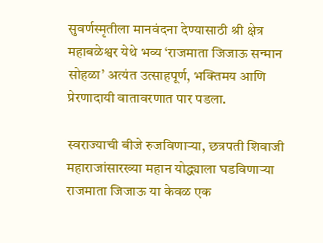सुवर्णस्मृतीला मानवंदना देण्यासाठी श्री क्षेत्र महाबळेश्वर येथे भव्य ‘राजमाता जिजाऊ सन्मान सोहळा’ अत्यंत उत्साहपूर्ण, भक्तिमय आणि प्रेरणादायी वातावरणात पार पडला.

स्वराज्याची बीजे रुजविणाऱ्या, छत्रपती शिवाजी महाराजांसारख्या महान योद्ध्याला घडविणाऱ्या राजमाता जिजाऊ या केवळ एक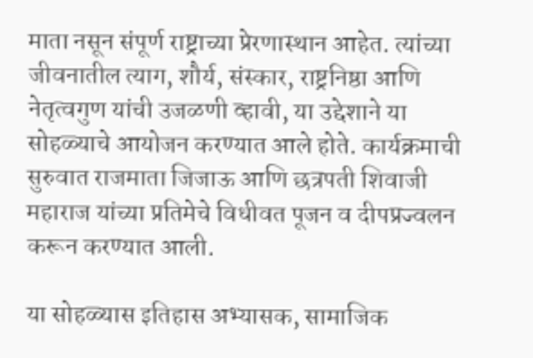माता नसून संपूर्ण राष्ट्राच्या प्रेरणास्थान आहेत. त्यांच्या जीवनातील त्याग, शौर्य, संस्कार, राष्ट्रनिष्ठा आणि नेतृत्वगुण यांची उजळणी व्हावी, या उद्देशाने या सोहळ्याचे आयोजन करण्यात आले होते. कार्यक्रमाची सुरुवात राजमाता जिजाऊ आणि छत्रपती शिवाजी महाराज यांच्या प्रतिमेचे विधीवत पूजन व दीपप्रज्वलन करून करण्यात आली.

या सोहळ्यास इतिहास अभ्यासक, सामाजिक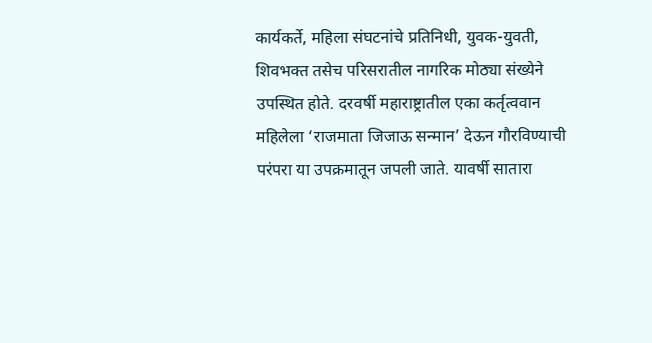कार्यकर्ते, महिला संघटनांचे प्रतिनिधी, युवक-युवती, शिवभक्त तसेच परिसरातील नागरिक मोठ्या संख्येने उपस्थित होते. दरवर्षी महाराष्ट्रातील एका कर्तृत्ववान महिलेला ‘राजमाता जिजाऊ सन्मान’ देऊन गौरविण्याची परंपरा या उपक्रमातून जपली जाते. यावर्षी सातारा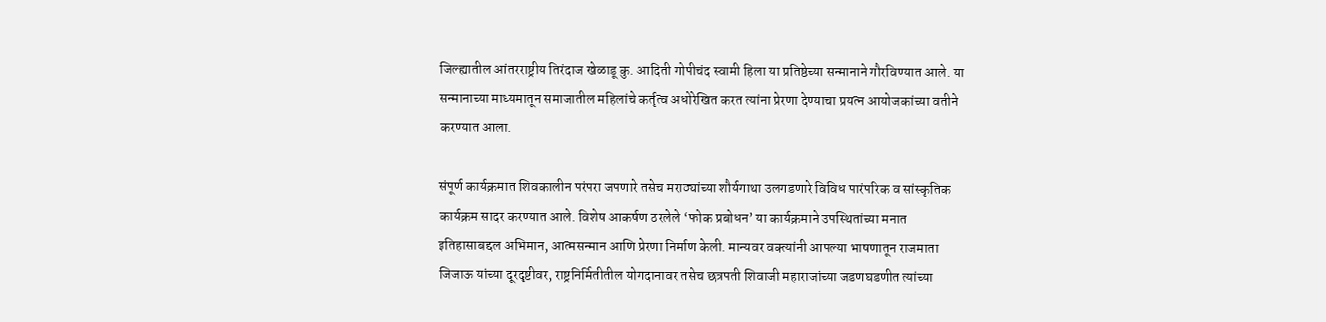जिल्ह्यातील आंतरराष्ट्रीय तिरंदाज खेळाडू कु. आदिती गोपीचंद स्वामी हिला या प्रतिष्ठेच्या सन्मानाने गौरविण्यात आले. या सन्मानाच्या माध्यमातून समाजातील महिलांचे कर्तृत्व अधोरेखित करत त्यांना प्रेरणा देण्याचा प्रयत्न आयोजकांच्या वतीने करण्यात आला.

संपूर्ण कार्यक्रमात शिवकालीन परंपरा जपणारे तसेच मराठ्यांच्या शौर्यगाथा उलगडणारे विविध पारंपरिक व सांस्कृतिक कार्यक्रम सादर करण्यात आले. विशेष आकर्षण ठरलेले ‘फोक प्रबोधन’ या कार्यक्रमाने उपस्थितांच्या मनात इतिहासाबद्दल अभिमान, आत्मसन्मान आणि प्रेरणा निर्माण केली. मान्यवर वक्त्यांनी आपल्या भाषणातून राजमाता जिजाऊ यांच्या दूरदृष्टीवर, राष्ट्रनिर्मितीतील योगदानावर तसेच छत्रपती शिवाजी महाराजांच्या जडणघडणीत त्यांच्या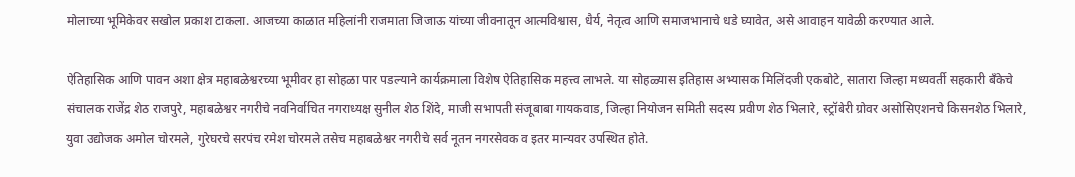मोलाच्या भूमिकेवर सखोल प्रकाश टाकला. आजच्या काळात महिलांनी राजमाता जिजाऊ यांच्या जीवनातून आत्मविश्वास, धैर्य, नेतृत्व आणि समाजभानाचे धडे घ्यावेत, असे आवाहन यावेळी करण्यात आले.

ऐतिहासिक आणि पावन अशा क्षेत्र महाबळेश्वरच्या भूमीवर हा सोहळा पार पडल्याने कार्यक्रमाला विशेष ऐतिहासिक महत्त्व लाभले. या सोहळ्यास इतिहास अभ्यासक मिलिंदजी एकबोटे, सातारा जिल्हा मध्यवर्ती सहकारी बँकेचे संचालक राजेंद्र शेठ राजपुरे, महाबळेश्वर नगरीचे नवनिर्वाचित नगराध्यक्ष सुनील शेठ शिंदे, माजी सभापती संजूबाबा गायकवाड, जिल्हा नियोजन समिती सदस्य प्रवीण शेठ भिलारे, स्ट्रॉबेरी ग्रोवर असोसिएशनचे किसनशेठ भिलारे, युवा उद्योजक अमोल चोरमले, गुरेघरचे सरपंच रमेश चोरमले तसेच महाबळेश्वर नगरीचे सर्व नूतन नगरसेवक व इतर मान्यवर उपस्थित होते.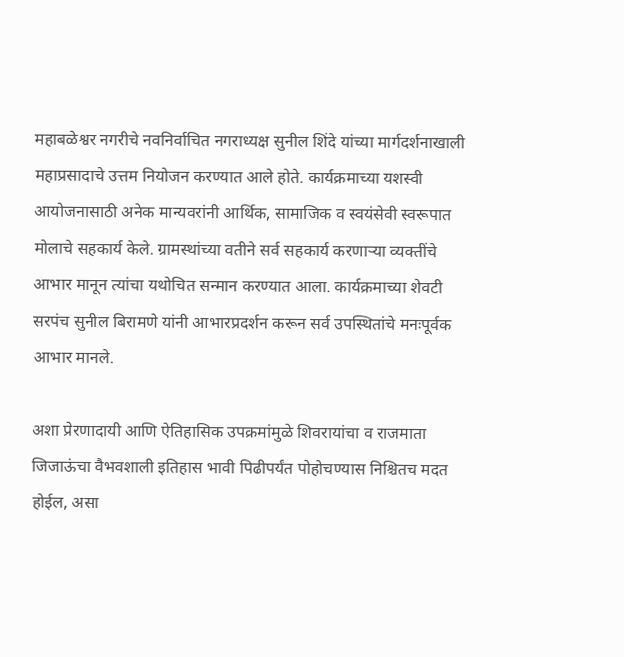महाबळेश्वर नगरीचे नवनिर्वाचित नगराध्यक्ष सुनील शिंदे यांच्या मार्गदर्शनाखाली महाप्रसादाचे उत्तम नियोजन करण्यात आले होते. कार्यक्रमाच्या यशस्वी आयोजनासाठी अनेक मान्यवरांनी आर्थिक, सामाजिक व स्वयंसेवी स्वरूपात मोलाचे सहकार्य केले. ग्रामस्थांच्या वतीने सर्व सहकार्य करणाऱ्या व्यक्तींचे आभार मानून त्यांचा यथोचित सन्मान करण्यात आला. कार्यक्रमाच्या शेवटी सरपंच सुनील बिरामणे यांनी आभारप्रदर्शन करून सर्व उपस्थितांचे मनःपूर्वक आभार मानले.

अशा प्रेरणादायी आणि ऐतिहासिक उपक्रमांमुळे शिवरायांचा व राजमाता जिजाऊंचा वैभवशाली इतिहास भावी पिढीपर्यंत पोहोचण्यास निश्चितच मदत होईल, असा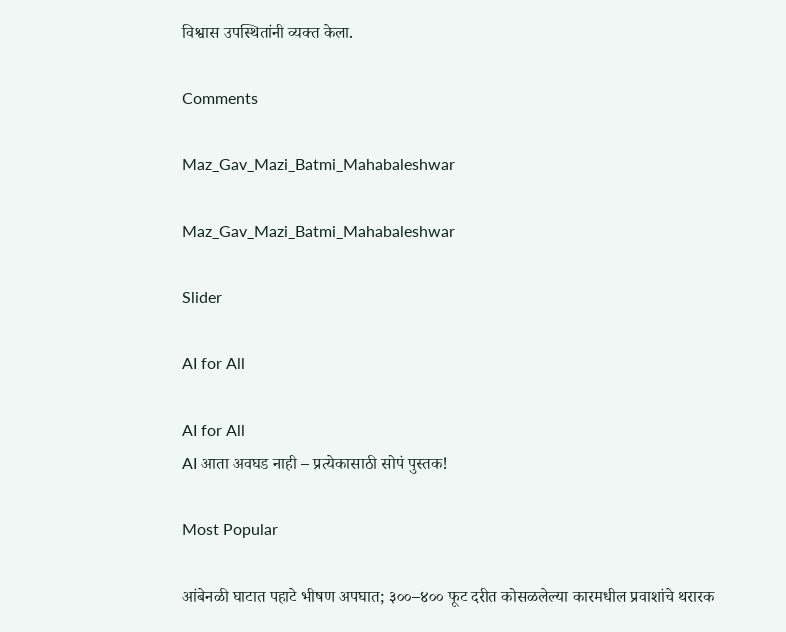विश्वास उपस्थितांनी व्यक्त केला.

Comments

Maz_Gav_Mazi_Batmi_Mahabaleshwar

Maz_Gav_Mazi_Batmi_Mahabaleshwar

Slider

AI for All

AI for All
AI आता अवघड नाही – प्रत्येकासाठी सोपं पुस्तक!

Most Popular

आंबेनळी घाटात पहाटे भीषण अपघात; ३००–४०० फूट दरीत कोसळलेल्या कारमधील प्रवाशांचे थरारक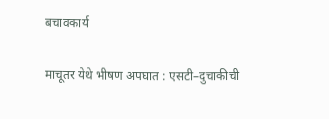बचावकार्य

माचूतर येथे भीषण अपघात : एसटी–दुचाकीची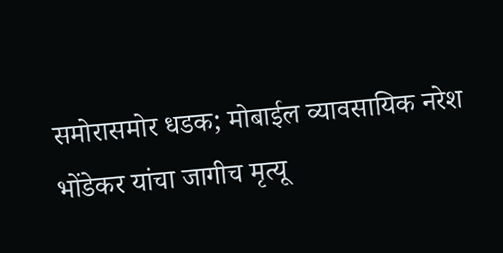समोरासमोर धडक; मोबाईल व्यावसायिक नरेश भोंडेकर यांचा जागीच मृत्यू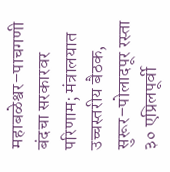महाबळेश्वर–पाचगणी बंदचा सरकारवर परिणाम; मंत्रालयात उच्चस्तरीय बैठक, सुरूर–पोलादपूर रस्ता ३० एप्रिलपूर्वी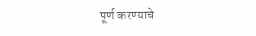पूर्ण करण्याचे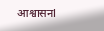आश्वासनl